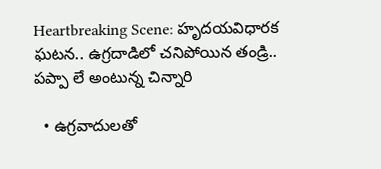Heartbreaking Scene: హృదయవిధారక ఘటన.. ఉగ్రదాడిలో చనిపోయిన తండ్రి.. పప్పా లే అంటున్న చిన్నారి

  • ఉగ్రవాదులతో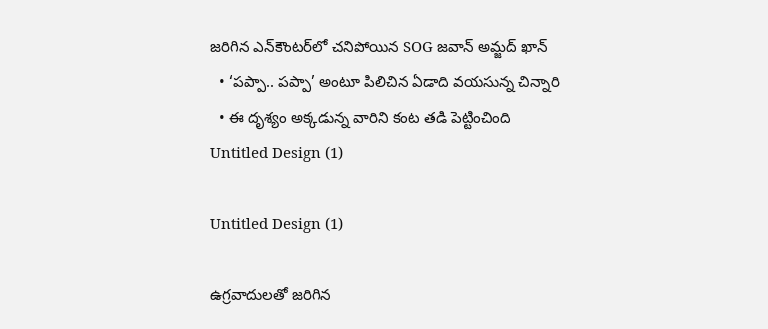జరిగిన ఎన్‌కౌంటర్‌లో చనిపోయిన SOG జవాన్ అమ్జద్ ఖాన్
  • ‘పప్పా.. పప్పా’ అంటూ పిలిచిన ఏడాది వయసున్న చిన్నారి
  • ఈ దృశ్యం అక్కడున్న వారిని కంట తడి పెట్టించింది
Untitled Design (1)

Untitled Design (1)

ఉగ్రవాదులతో జరిగిన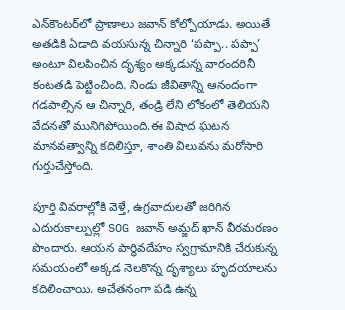ఎన్‌కౌంటర్‌లో ప్రాణాలు జవాన్ కోల్పోయాడు. అయితే అతడికి ఏడాది వయసున్న చిన్నారి ‘పప్పా.. పప్పా’ అంటూ విలపించిన దృశ్యం అక్కడున్న వారందరినీ కంటతడి పెట్టించింది. నిండు జీవితాన్ని ఆనందంగా గడపాల్సిన ఆ చిన్నారి, తండ్రి లేని లోకంలో తెలియని వేదనతో మునిగిపోయింది.ఈ విషాద ఘటన మానవత్వాన్ని కదిలిస్తూ, శాంతి విలువను మరోసారి గుర్తుచేస్తోంది.

పూర్తి వివరాల్లోకి వెళ్తే, ఉగ్రవాదులతో జరిగిన ఎదురుకాల్పుల్లో SOG జవాన్ అమ్జద్ ఖాన్ వీరమరణం పొందారు. ఆయన పార్థివదేహం స్వగ్రామానికి చేరుకున్న సమయంలో అక్కడ నెలకొన్న దృశ్యాలు హృదయాలను కదిలించాయి. అచేతనంగా పడి ఉన్న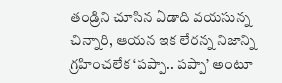తండ్రిని చూసిన ఏడాది వయసున్న చిన్నారి, ఆయన ఇక లేరన్న నిజాన్ని గ్రహించలేక ‘పప్పా.. పప్పా’ అంటూ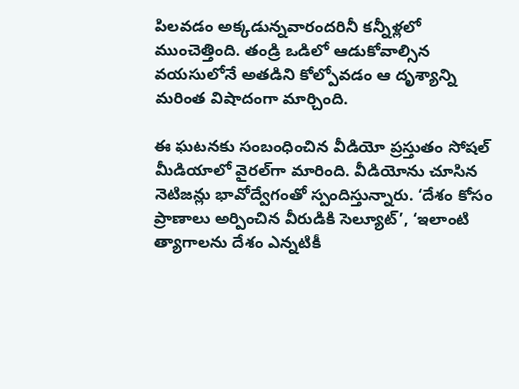పిలవడం అక్కడున్నవారందరినీ కన్నీళ్లలో ముంచెత్తింది. తండ్రి ఒడిలో ఆడుకోవాల్సిన వయసులోనే అతడిని కోల్పోవడం ఆ దృశ్యాన్ని మరింత విషాదంగా మార్చింది.

ఈ ఘటనకు సంబంధించిన వీడియో ప్రస్తుతం సోషల్ మీడియాలో వైరల్‌గా మారింది. వీడియోను చూసిన నెటిజన్లు భావోద్వేగంతో స్పందిస్తున్నారు. ‘దేశం కోసం ప్రాణాలు అర్పించిన వీరుడికి సెల్యూట్’, ‘ఇలాంటి త్యాగాలను దేశం ఎన్నటికీ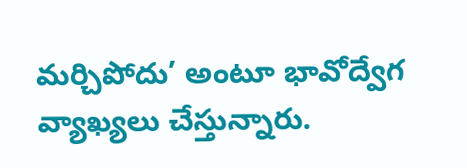మర్చిపోదు’ అంటూ భావోద్వేగ వ్యాఖ్యలు చేస్తున్నారు.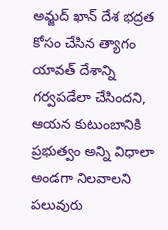అమ్జద్ ఖాన్ దేశ భద్రత కోసం చేసిన త్యాగం యావత్ దేశాన్ని గర్వపడేలా చేసిందని, ఆయన కుటుంబానికి ప్రభుత్వం అన్ని విధాలా అండగా నిలవాలని పలువురు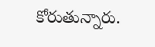కోరుతున్నారు.